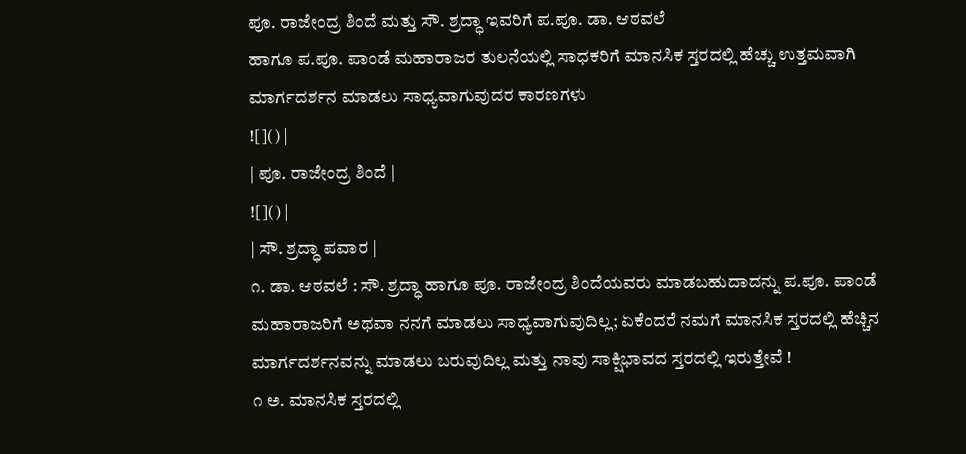ಪೂ. ರಾಜೇಂದ್ರ ಶಿಂದೆ ಮತ್ತು ಸೌ. ಶ್ರದ್ಧಾ ಇವರಿಗೆ ಪ.ಪೂ. ಡಾ. ಆಠವಲೆ
ಹಾಗೂ ಪ.ಪೂ. ಪಾಂಡೆ ಮಹಾರಾಜರ ತುಲನೆಯಲ್ಲಿ ಸಾಧಕರಿಗೆ ಮಾನಸಿಕ ಸ್ತರದಲ್ಲಿ ಹೆಚ್ಚು ಉತ್ತಮವಾಗಿ ಮಾರ್ಗದರ್ಶನ ಮಾಡಲು ಸಾಧ್ಯವಾಗುವುದರ ಕಾರಣಗಳು
![]() |
| ಪೂ. ರಾಜೇಂದ್ರ ಶಿಂದೆ |
![]() |
| ಸೌ. ಶ್ರದ್ಧಾ ಪವಾರ |
೧. ಡಾ. ಆಠವಲೆ : ಸೌ. ಶ್ರದ್ಧಾ ಹಾಗೂ ಪೂ. ರಾಜೇಂದ್ರ ಶಿಂದೆಯವರು ಮಾಡಬಹುದಾದನ್ನು ಪ.ಪೂ. ಪಾಂಡೆ ಮಹಾರಾಜರಿಗೆ ಅಥವಾ ನನಗೆ ಮಾಡಲು ಸಾಧ್ಯವಾಗುವುದಿಲ್ಲ; ಏಕೆಂದರೆ ನಮಗೆ ಮಾನಸಿಕ ಸ್ತರದಲ್ಲಿ ಹೆಚ್ಚಿನ ಮಾರ್ಗದರ್ಶನವನ್ನು ಮಾಡಲು ಬರುವುದಿಲ್ಲ ಮತ್ತು ನಾವು ಸಾಕ್ಷಿಭಾವದ ಸ್ತರದಲ್ಲಿ ಇರುತ್ತೇವೆ !
೧ ಅ. ಮಾನಸಿಕ ಸ್ತರದಲ್ಲಿ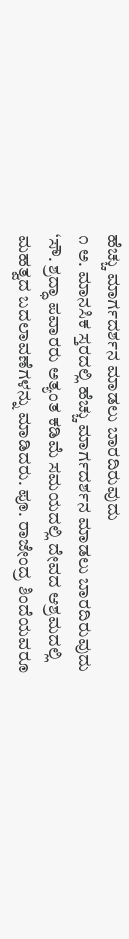ಹೆಚ್ಚು ಮಾರ್ಗದರ್ಶನ ಮಾಡಲು ಬಾರದಿರುವುದು
೧ ಅ. ಮಾನಸಿಕ ಸ್ತರದಲ್ಲಿ ಹೆಚ್ಚು ಮಾರ್ಗದರ್ಶನ ಮಾಡಲು ಬಾರದಿರುವುದು
‘ಸೌ. ಶ್ರದ್ಧಾ ಪವಾರರು ಅತ್ಯಂತ ಕಡಿಮೆ ಸಮಯದಲ್ಲಿ ದೇವದ ಆಶ್ರಮದಲ್ಲಿ ಮಹತ್ವದ ಬದಲಾವಣೆಗಳನ್ನು ಮಾಡಿದರು. ಪೂ. ರಾಜೇಂದ್ರ ಶಿಂದೆಯವರೂ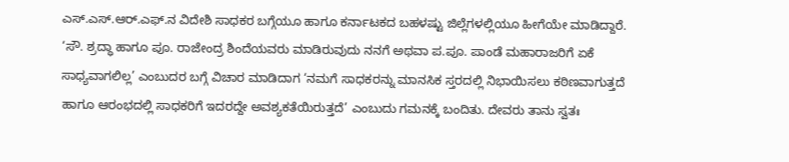ಎಸ್.ಎಸ್.ಆರ್.ಎಫ್.ನ ವಿದೇಶಿ ಸಾಧಕರ ಬಗ್ಗೆಯೂ ಹಾಗೂ ಕರ್ನಾಟಕದ ಬಹಳಷ್ಟು ಜಿಲ್ಲೆಗಳಲ್ಲಿಯೂ ಹೀಗೆಯೇ ಮಾಡಿದ್ದಾರೆ.
‘ಸೌ. ಶ್ರದ್ಧಾ ಹಾಗೂ ಪೂ. ರಾಜೇಂದ್ರ ಶಿಂದೆಯವರು ಮಾಡಿರುವುದು ನನಗೆ ಅಥವಾ ಪ.ಪೂ. ಪಾಂಡೆ ಮಹಾರಾಜರಿಗೆ ಏಕೆ ಸಾಧ್ಯವಾಗಲಿಲ್ಲ’ ಎಂಬುದರ ಬಗ್ಗೆ ವಿಚಾರ ಮಾಡಿದಾಗ ‘ನಮಗೆ ಸಾಧಕರನ್ನು ಮಾನಸಿಕ ಸ್ತರದಲ್ಲಿ ನಿಭಾಯಿಸಲು ಕಠಿಣವಾಗುತ್ತದೆ ಹಾಗೂ ಆರಂಭದಲ್ಲಿ ಸಾಧಕರಿಗೆ ಇದರದ್ದೇ ಅವಶ್ಯಕತೆಯಿರುತ್ತದೆ’ ಎಂಬುದು ಗಮನಕ್ಕೆ ಬಂದಿತು. ದೇವರು ತಾನು ಸ್ವತಃ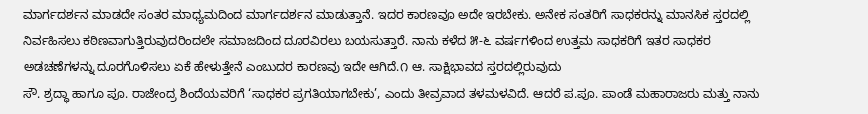ಮಾರ್ಗದರ್ಶನ ಮಾಡದೇ ಸಂತರ ಮಾಧ್ಯಮದಿಂದ ಮಾರ್ಗದರ್ಶನ ಮಾಡುತ್ತಾನೆ. ಇದರ ಕಾರಣವೂ ಅದೇ ಇರಬೇಕು. ಅನೇಕ ಸಂತರಿಗೆ ಸಾಧಕರನ್ನು ಮಾನಸಿಕ ಸ್ತರದಲ್ಲಿ ನಿರ್ವಹಿಸಲು ಕಠಿಣವಾಗುತ್ತಿರುವುದರಿಂದಲೇ ಸಮಾಜದಿಂದ ದೂರವಿರಲು ಬಯಸುತ್ತಾರೆ. ನಾನು ಕಳೆದ ೫-೬ ವರ್ಷಗಳಿಂದ ಉತ್ತಮ ಸಾಧಕರಿಗೆ ಇತರ ಸಾಧಕರ ಅಡಚಣೆಗಳನ್ನು ದೂರಗೊಳಿಸಲು ಏಕೆ ಹೇಳುತ್ತೇನೆ ಎಂಬುದರ ಕಾರಣವು ಇದೇ ಆಗಿದೆ.೧ ಆ. ಸಾಕ್ಷಿಭಾವದ ಸ್ತರದಲ್ಲಿರುವುದು
ಸೌ. ಶ್ರದ್ಧಾ ಹಾಗೂ ಪೂ. ರಾಜೇಂದ್ರ ಶಿಂದೆಯವರಿಗೆ ‘ಸಾಧಕರ ಪ್ರಗತಿಯಾಗಬೇಕು’, ಎಂದು ತೀವ್ರವಾದ ತಳಮಳವಿದೆ. ಆದರೆ ಪ.ಪೂ. ಪಾಂಡೆ ಮಹಾರಾಜರು ಮತ್ತು ನಾನು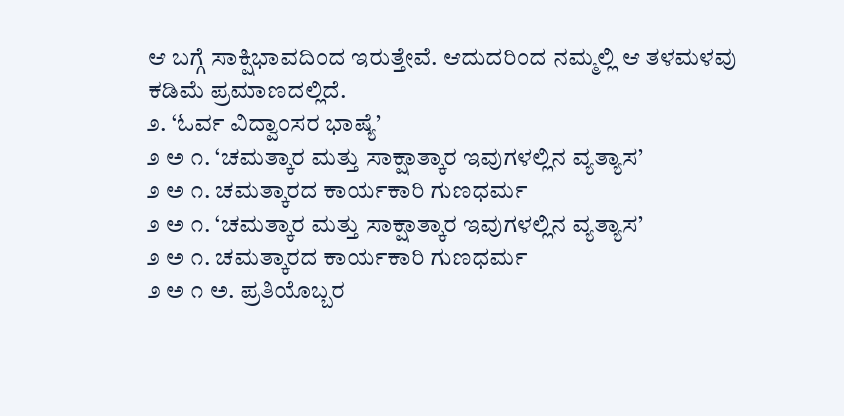ಆ ಬಗ್ಗೆ ಸಾಕ್ಷಿಭಾವದಿಂದ ಇರುತ್ತೇವೆ. ಆದುದರಿಂದ ನಮ್ಮಲ್ಲಿ ಆ ತಳಮಳವು ಕಡಿಮೆ ಪ್ರಮಾಣದಲ್ಲಿದೆ.
೨. ‘ಓರ್ವ ವಿದ್ವಾಂಸರ ಭಾಷ್ಯೆ’
೨ ಅ ೧. ‘ಚಮತ್ಕಾರ ಮತ್ತು ಸಾಕ್ಷಾತ್ಕಾರ ಇವುಗಳಲ್ಲಿನ ವ್ಯತ್ಯಾಸ’
೨ ಅ ೧. ಚಮತ್ಕಾರದ ಕಾರ್ಯಕಾರಿ ಗುಣಧರ್ಮ
೨ ಅ ೧. ‘ಚಮತ್ಕಾರ ಮತ್ತು ಸಾಕ್ಷಾತ್ಕಾರ ಇವುಗಳಲ್ಲಿನ ವ್ಯತ್ಯಾಸ’
೨ ಅ ೧. ಚಮತ್ಕಾರದ ಕಾರ್ಯಕಾರಿ ಗುಣಧರ್ಮ
೨ ಅ ೧ ಅ. ಪ್ರತಿಯೊಬ್ಬರ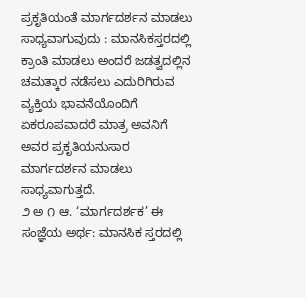ಪ್ರಕೃತಿಯಂತೆ ಮಾರ್ಗದರ್ಶನ ಮಾಡಲು ಸಾಧ್ಯವಾಗುವುದು : ಮಾನಸಿಕಸ್ತರದಲ್ಲಿ ಕ್ರಾಂತಿ ಮಾಡಲು ಅಂದರೆ ಜಡತ್ವದಲ್ಲಿನ ಚಮತ್ಕಾರ ನಡೆಸಲು ಎದುರಿಗಿರುವ ವ್ಯಕ್ತಿಯ ಭಾವನೆಯೊಂದಿಗೆ ಏಕರೂಪವಾದರೆ ಮಾತ್ರ ಅವನಿಗೆ ಅವರ ಪ್ರಕೃತಿಯನುಸಾರ ಮಾರ್ಗದರ್ಶನ ಮಾಡಲು ಸಾಧ್ಯವಾಗುತ್ತದೆ.
೨ ಅ ೧ ಆ. ‘ಮಾರ್ಗದರ್ಶಕ’ ಈ ಸಂಜ್ಞೆಯ ಅರ್ಥ: ಮಾನಸಿಕ ಸ್ತರದಲ್ಲಿ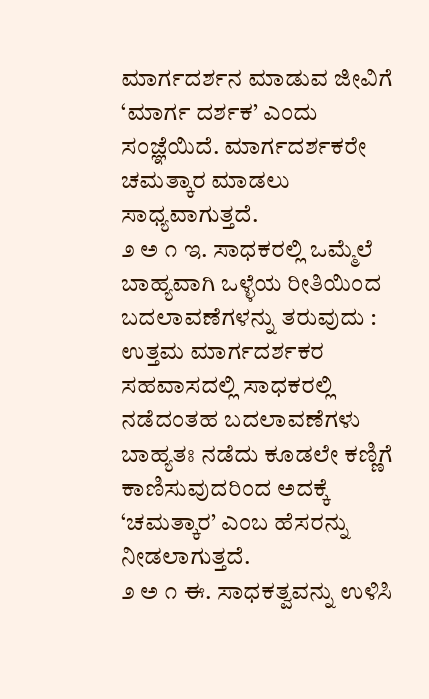ಮಾರ್ಗದರ್ಶನ ಮಾಡುವ ಜೀವಿಗೆ ‘ಮಾರ್ಗ ದರ್ಶಕ’ ಎಂದು ಸಂಜ್ಞೆಯಿದೆ. ಮಾರ್ಗದರ್ಶಕರೇ ಚಮತ್ಕಾರ ಮಾಡಲು ಸಾಧ್ಯವಾಗುತ್ತದೆ.
೨ ಅ ೧ ಇ. ಸಾಧಕರಲ್ಲಿ ಒಮ್ಮೆಲೆ ಬಾಹ್ಯವಾಗಿ ಒಳ್ಳೆಯ ರೀತಿಯಿಂದ ಬದಲಾವಣೆಗಳನ್ನು ತರುವುದು : ಉತ್ತಮ ಮಾರ್ಗದರ್ಶಕರ ಸಹವಾಸದಲ್ಲಿ ಸಾಧಕರಲ್ಲಿ ನಡೆದಂತಹ ಬದಲಾವಣೆಗಳು ಬಾಹ್ಯತಃ ನಡೆದು ಕೂಡಲೇ ಕಣ್ಣಿಗೆ ಕಾಣಿಸುವುದರಿಂದ ಅದಕ್ಕೆ ‘ಚಮತ್ಕಾರ’ ಎಂಬ ಹೆಸರನ್ನು ನೀಡಲಾಗುತ್ತದೆ.
೨ ಅ ೧ ಈ. ಸಾಧಕತ್ವವನ್ನು ಉಳಿಸಿ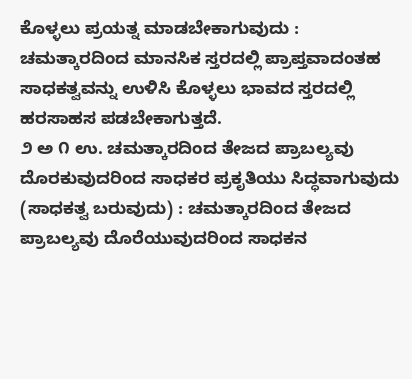ಕೊಳ್ಳಲು ಪ್ರಯತ್ನ ಮಾಡಬೇಕಾಗುವುದು : ಚಮತ್ಕಾರದಿಂದ ಮಾನಸಿಕ ಸ್ತರದಲ್ಲಿ ಪ್ರಾಪ್ತವಾದಂತಹ ಸಾಧಕತ್ವವನ್ನು ಉಳಿಸಿ ಕೊಳ್ಳಲು ಭಾವದ ಸ್ತರದಲ್ಲಿ ಹರಸಾಹಸ ಪಡಬೇಕಾಗುತ್ತದೆ.
೨ ಅ ೧ ಉ. ಚಮತ್ಕಾರದಿಂದ ತೇಜದ ಪ್ರಾಬಲ್ಯವು ದೊರಕುವುದರಿಂದ ಸಾಧಕರ ಪ್ರಕೃತಿಯು ಸಿದ್ಧವಾಗುವುದು (ಸಾಧಕತ್ವ ಬರುವುದು) : ಚಮತ್ಕಾರದಿಂದ ತೇಜದ ಪ್ರಾಬಲ್ಯವು ದೊರೆಯುವುದರಿಂದ ಸಾಧಕನ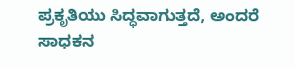ಪ್ರಕೃತಿಯು ಸಿದ್ಧವಾಗುತ್ತದೆ, ಅಂದರೆ ಸಾಧಕನ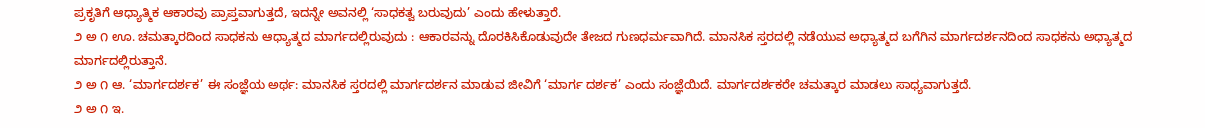ಪ್ರಕೃತಿಗೆ ಆಧ್ಯಾತ್ಮಿಕ ಆಕಾರವು ಪ್ರಾಪ್ತವಾಗುತ್ತದೆ, ಇದನ್ನೇ ಅವನಲ್ಲಿ ‘ಸಾಧಕತ್ವ ಬರುವುದು’ ಎಂದು ಹೇಳುತ್ತಾರೆ.
೨ ಅ ೧ ಊ. ಚಮತ್ಕಾರದಿಂದ ಸಾಧಕನು ಆಧ್ಯಾತ್ಮದ ಮಾರ್ಗದಲ್ಲಿರುವುದು : ಆಕಾರವನ್ನು ದೊರಕಿಸಿಕೊಡುವುದೇ ತೇಜದ ಗುಣಧರ್ಮವಾಗಿದೆ. ಮಾನಸಿಕ ಸ್ತರದಲ್ಲಿ ನಡೆಯುವ ಅಧ್ಯಾತ್ಮದ ಬಗೆಗಿನ ಮಾರ್ಗದರ್ಶನದಿಂದ ಸಾಧಕನು ಅಧ್ಯಾತ್ಮದ ಮಾರ್ಗದಲ್ಲಿರುತ್ತಾನೆ.
೨ ಅ ೧ ಆ. ‘ಮಾರ್ಗದರ್ಶಕ’ ಈ ಸಂಜ್ಞೆಯ ಅರ್ಥ: ಮಾನಸಿಕ ಸ್ತರದಲ್ಲಿ ಮಾರ್ಗದರ್ಶನ ಮಾಡುವ ಜೀವಿಗೆ ‘ಮಾರ್ಗ ದರ್ಶಕ’ ಎಂದು ಸಂಜ್ಞೆಯಿದೆ. ಮಾರ್ಗದರ್ಶಕರೇ ಚಮತ್ಕಾರ ಮಾಡಲು ಸಾಧ್ಯವಾಗುತ್ತದೆ.
೨ ಅ ೧ ಇ.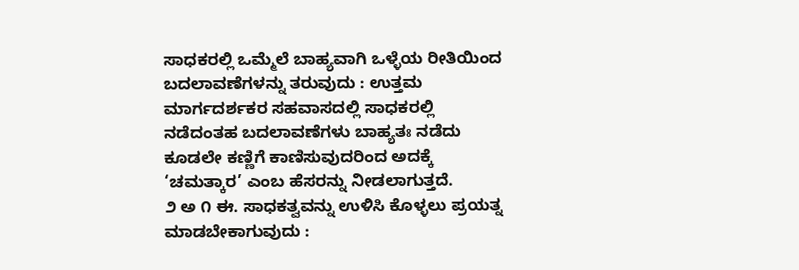ಸಾಧಕರಲ್ಲಿ ಒಮ್ಮೆಲೆ ಬಾಹ್ಯವಾಗಿ ಒಳ್ಳೆಯ ರೀತಿಯಿಂದ ಬದಲಾವಣೆಗಳನ್ನು ತರುವುದು : ಉತ್ತಮ ಮಾರ್ಗದರ್ಶಕರ ಸಹವಾಸದಲ್ಲಿ ಸಾಧಕರಲ್ಲಿ ನಡೆದಂತಹ ಬದಲಾವಣೆಗಳು ಬಾಹ್ಯತಃ ನಡೆದು ಕೂಡಲೇ ಕಣ್ಣಿಗೆ ಕಾಣಿಸುವುದರಿಂದ ಅದಕ್ಕೆ ‘ಚಮತ್ಕಾರ’ ಎಂಬ ಹೆಸರನ್ನು ನೀಡಲಾಗುತ್ತದೆ.
೨ ಅ ೧ ಈ. ಸಾಧಕತ್ವವನ್ನು ಉಳಿಸಿ ಕೊಳ್ಳಲು ಪ್ರಯತ್ನ ಮಾಡಬೇಕಾಗುವುದು :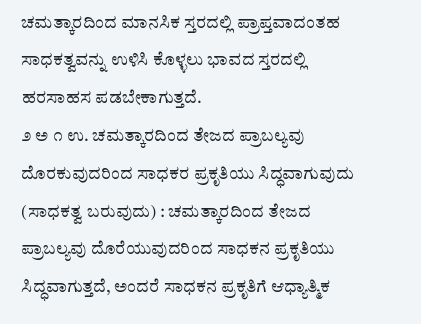ಚಮತ್ಕಾರದಿಂದ ಮಾನಸಿಕ ಸ್ತರದಲ್ಲಿ ಪ್ರಾಪ್ತವಾದಂತಹ ಸಾಧಕತ್ವವನ್ನು ಉಳಿಸಿ ಕೊಳ್ಳಲು ಭಾವದ ಸ್ತರದಲ್ಲಿ ಹರಸಾಹಸ ಪಡಬೇಕಾಗುತ್ತದೆ.
೨ ಅ ೧ ಉ. ಚಮತ್ಕಾರದಿಂದ ತೇಜದ ಪ್ರಾಬಲ್ಯವು ದೊರಕುವುದರಿಂದ ಸಾಧಕರ ಪ್ರಕೃತಿಯು ಸಿದ್ಧವಾಗುವುದು (ಸಾಧಕತ್ವ ಬರುವುದು) : ಚಮತ್ಕಾರದಿಂದ ತೇಜದ ಪ್ರಾಬಲ್ಯವು ದೊರೆಯುವುದರಿಂದ ಸಾಧಕನ ಪ್ರಕೃತಿಯು ಸಿದ್ಧವಾಗುತ್ತದೆ, ಅಂದರೆ ಸಾಧಕನ ಪ್ರಕೃತಿಗೆ ಆಧ್ಯಾತ್ಮಿಕ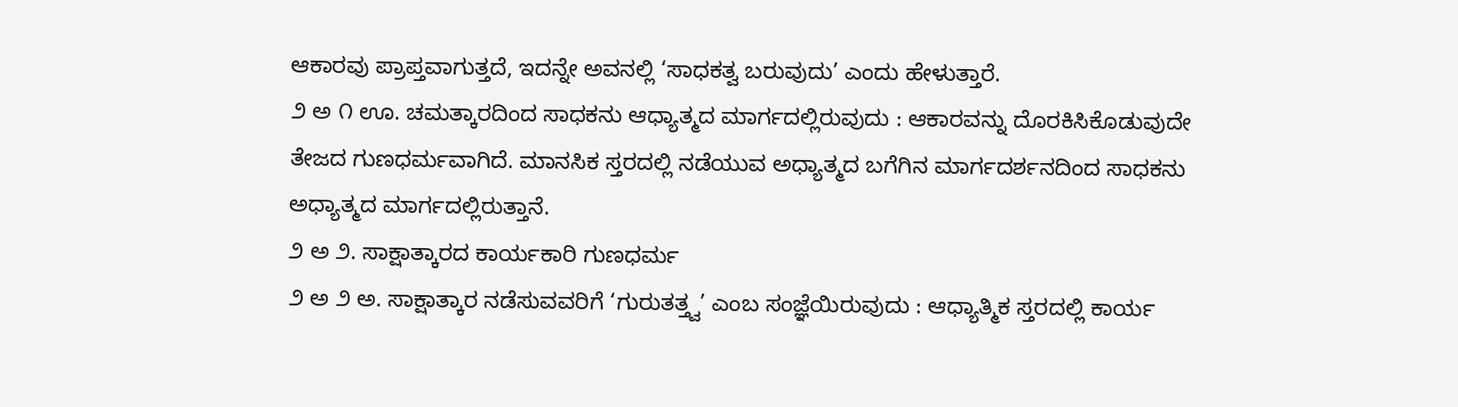ಆಕಾರವು ಪ್ರಾಪ್ತವಾಗುತ್ತದೆ, ಇದನ್ನೇ ಅವನಲ್ಲಿ ‘ಸಾಧಕತ್ವ ಬರುವುದು’ ಎಂದು ಹೇಳುತ್ತಾರೆ.
೨ ಅ ೧ ಊ. ಚಮತ್ಕಾರದಿಂದ ಸಾಧಕನು ಆಧ್ಯಾತ್ಮದ ಮಾರ್ಗದಲ್ಲಿರುವುದು : ಆಕಾರವನ್ನು ದೊರಕಿಸಿಕೊಡುವುದೇ ತೇಜದ ಗುಣಧರ್ಮವಾಗಿದೆ. ಮಾನಸಿಕ ಸ್ತರದಲ್ಲಿ ನಡೆಯುವ ಅಧ್ಯಾತ್ಮದ ಬಗೆಗಿನ ಮಾರ್ಗದರ್ಶನದಿಂದ ಸಾಧಕನು ಅಧ್ಯಾತ್ಮದ ಮಾರ್ಗದಲ್ಲಿರುತ್ತಾನೆ.
೨ ಅ ೨. ಸಾಕ್ಷಾತ್ಕಾರದ ಕಾರ್ಯಕಾರಿ ಗುಣಧರ್ಮ
೨ ಅ ೨ ಅ. ಸಾಕ್ಷಾತ್ಕಾರ ನಡೆಸುವವರಿಗೆ ‘ಗುರುತತ್ತ್ವ’ ಎಂಬ ಸಂಜ್ಞೆಯಿರುವುದು : ಆಧ್ಯಾತ್ಮಿಕ ಸ್ತರದಲ್ಲಿ ಕಾರ್ಯ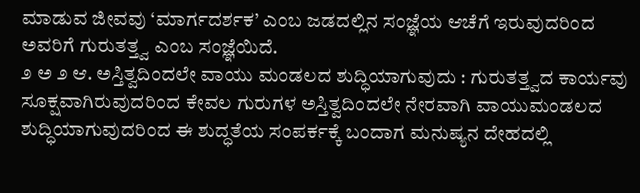ಮಾಡುವ ಜೀವವು ‘ಮಾರ್ಗದರ್ಶಕ’ ಎಂಬ ಜಡದಲ್ಲಿನ ಸಂಜ್ಞೆಯ ಆಚೆಗೆ ಇರುವುದರಿಂದ ಅವರಿಗೆ ಗುರುತತ್ತ್ವ ಎಂಬ ಸಂಜ್ಞೆಯಿದೆ.
೨ ಅ ೨ ಆ. ಅಸ್ತಿತ್ವದಿಂದಲೇ ವಾಯು ಮಂಡಲದ ಶುದ್ಧಿಯಾಗುವುದು : ಗುರುತತ್ತ್ವದ ಕಾರ್ಯವು ಸೂಕ್ಷವಾಗಿರುವುದರಿಂದ ಕೇವಲ ಗುರುಗಳ ಅಸ್ತಿತ್ವದಿಂದಲೇ ನೇರವಾಗಿ ವಾಯುಮಂಡಲದ ಶುದ್ಧಿಯಾಗುವುದರಿಂದ ಈ ಶುದ್ಧತೆಯ ಸಂಪರ್ಕಕ್ಕೆ ಬಂದಾಗ ಮನುಷ್ಯನ ದೇಹದಲ್ಲಿ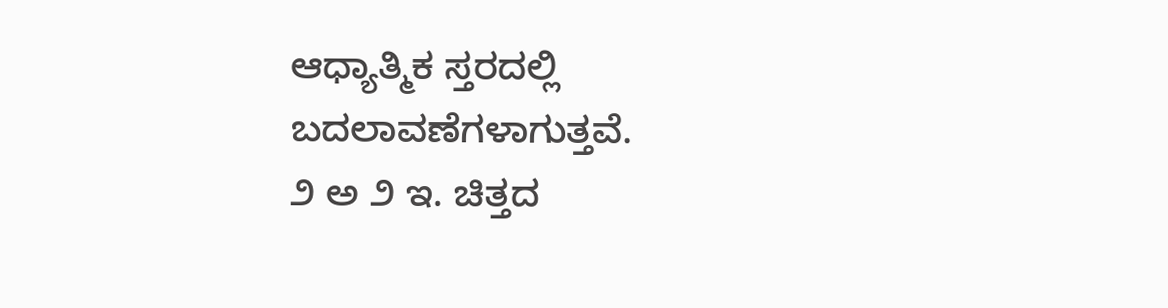ಆಧ್ಯಾತ್ಮಿಕ ಸ್ತರದಲ್ಲಿ ಬದಲಾವಣೆಗಳಾಗುತ್ತವೆ.
೨ ಅ ೨ ಇ. ಚಿತ್ತದ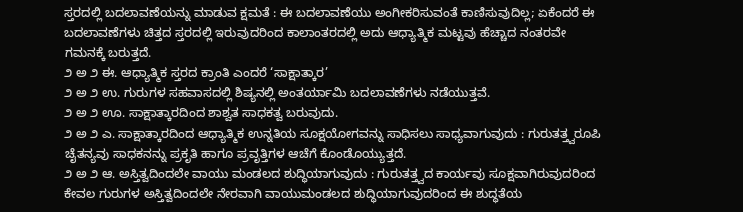ಸ್ತರದಲ್ಲಿ ಬದಲಾವಣೆಯನ್ನು ಮಾಡುವ ಕ್ಷಮತೆ : ಈ ಬದಲಾವಣೆಯು ಅಂಗೀಕರಿಸುವಂತೆ ಕಾಣಿಸುವುದಿಲ್ಲ; ಏಕೆಂದರೆ ಈ ಬದಲಾವಣೆಗಳು ಚಿತ್ತದ ಸ್ತರದಲ್ಲಿ ಇರುವುದರಿಂದ ಕಾಲಾಂತರದಲ್ಲಿ ಅದು ಆಧ್ಯಾತ್ಮಿಕ ಮಟ್ಟವು ಹೆಚ್ಚಾದ ನಂತರವೇ ಗಮನಕ್ಕೆ ಬರುತ್ತದೆ.
೨ ಅ ೨ ಈ. ಆಧ್ಯಾತ್ಮಿಕ ಸ್ತರದ ಕ್ರಾಂತಿ ಎಂದರೆ ‘ಸಾಕ್ಷಾತ್ಕಾರ’
೨ ಅ ೨ ಉ. ಗುರುಗಳ ಸಹವಾಸದಲ್ಲಿ ಶಿಷ್ಯನಲ್ಲಿ ಅಂತರ್ಯಾಮಿ ಬದಲಾವಣೆಗಳು ನಡೆಯುತ್ತವೆ.
೨ ಅ ೨ ಊ. ಸಾಕ್ಷಾತ್ಕಾರದಿಂದ ಶಾಶ್ವತ ಸಾಧಕತ್ವ ಬರುವುದು.
೨ ಅ ೨ ಎ. ಸಾಕ್ಷಾತ್ಕಾರದಿಂದ ಆಧ್ಯಾತ್ಮಿಕ ಉನ್ನತಿಯ ಸೂಕ್ಷಯೋಗವನ್ನು ಸಾಧಿಸಲು ಸಾಧ್ಯವಾಗುವುದು : ಗುರುತತ್ತ್ವರೂಪಿ ಚೈತನ್ಯವು ಸಾಧಕನನ್ನು ಪ್ರಕೃತಿ ಹಾಗೂ ಪ್ರವೃತ್ತಿಗಳ ಆಚೆಗೆ ಕೊಂಡೊಯ್ಯುತ್ತದೆ.
೨ ಅ ೨ ಆ. ಅಸ್ತಿತ್ವದಿಂದಲೇ ವಾಯು ಮಂಡಲದ ಶುದ್ಧಿಯಾಗುವುದು : ಗುರುತತ್ತ್ವದ ಕಾರ್ಯವು ಸೂಕ್ಷವಾಗಿರುವುದರಿಂದ ಕೇವಲ ಗುರುಗಳ ಅಸ್ತಿತ್ವದಿಂದಲೇ ನೇರವಾಗಿ ವಾಯುಮಂಡಲದ ಶುದ್ಧಿಯಾಗುವುದರಿಂದ ಈ ಶುದ್ಧತೆಯ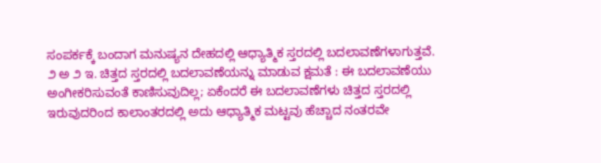ಸಂಪರ್ಕಕ್ಕೆ ಬಂದಾಗ ಮನುಷ್ಯನ ದೇಹದಲ್ಲಿ ಆಧ್ಯಾತ್ಮಿಕ ಸ್ತರದಲ್ಲಿ ಬದಲಾವಣೆಗಳಾಗುತ್ತವೆ.
೨ ಅ ೨ ಇ. ಚಿತ್ತದ ಸ್ತರದಲ್ಲಿ ಬದಲಾವಣೆಯನ್ನು ಮಾಡುವ ಕ್ಷಮತೆ : ಈ ಬದಲಾವಣೆಯು ಅಂಗೀಕರಿಸುವಂತೆ ಕಾಣಿಸುವುದಿಲ್ಲ; ಏಕೆಂದರೆ ಈ ಬದಲಾವಣೆಗಳು ಚಿತ್ತದ ಸ್ತರದಲ್ಲಿ ಇರುವುದರಿಂದ ಕಾಲಾಂತರದಲ್ಲಿ ಅದು ಆಧ್ಯಾತ್ಮಿಕ ಮಟ್ಟವು ಹೆಚ್ಚಾದ ನಂತರವೇ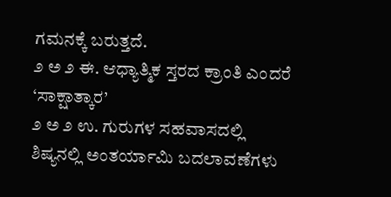ಗಮನಕ್ಕೆ ಬರುತ್ತದೆ.
೨ ಅ ೨ ಈ. ಆಧ್ಯಾತ್ಮಿಕ ಸ್ತರದ ಕ್ರಾಂತಿ ಎಂದರೆ ‘ಸಾಕ್ಷಾತ್ಕಾರ’
೨ ಅ ೨ ಉ. ಗುರುಗಳ ಸಹವಾಸದಲ್ಲಿ ಶಿಷ್ಯನಲ್ಲಿ ಅಂತರ್ಯಾಮಿ ಬದಲಾವಣೆಗಳು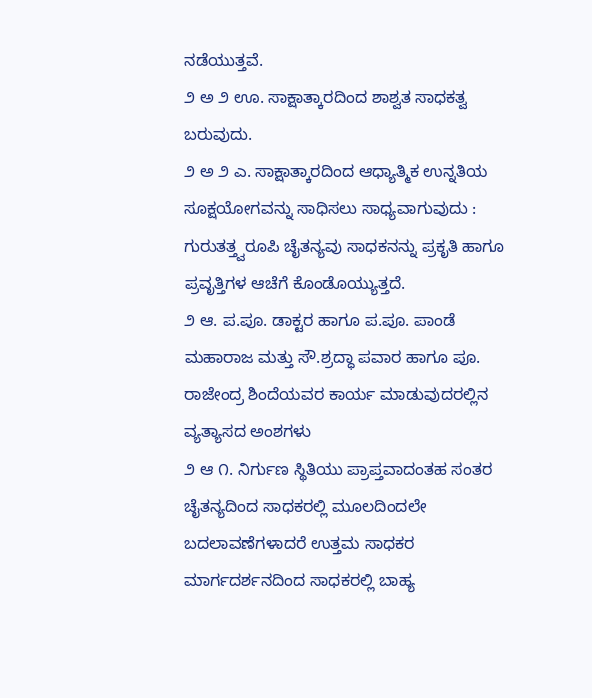ನಡೆಯುತ್ತವೆ.
೨ ಅ ೨ ಊ. ಸಾಕ್ಷಾತ್ಕಾರದಿಂದ ಶಾಶ್ವತ ಸಾಧಕತ್ವ ಬರುವುದು.
೨ ಅ ೨ ಎ. ಸಾಕ್ಷಾತ್ಕಾರದಿಂದ ಆಧ್ಯಾತ್ಮಿಕ ಉನ್ನತಿಯ ಸೂಕ್ಷಯೋಗವನ್ನು ಸಾಧಿಸಲು ಸಾಧ್ಯವಾಗುವುದು : ಗುರುತತ್ತ್ವರೂಪಿ ಚೈತನ್ಯವು ಸಾಧಕನನ್ನು ಪ್ರಕೃತಿ ಹಾಗೂ ಪ್ರವೃತ್ತಿಗಳ ಆಚೆಗೆ ಕೊಂಡೊಯ್ಯುತ್ತದೆ.
೨ ಆ. ಪ.ಪೂ. ಡಾಕ್ಟರ ಹಾಗೂ ಪ.ಪೂ. ಪಾಂಡೆ ಮಹಾರಾಜ ಮತ್ತು ಸೌ.ಶ್ರದ್ಧಾ ಪವಾರ ಹಾಗೂ ಪೂ. ರಾಜೇಂದ್ರ ಶಿಂದೆಯವರ ಕಾರ್ಯ ಮಾಡುವುದರಲ್ಲಿನ ವ್ಯತ್ಯಾಸದ ಅಂಶಗಳು
೨ ಆ ೧. ನಿರ್ಗುಣ ಸ್ಥಿತಿಯು ಪ್ರಾಪ್ತವಾದಂತಹ ಸಂತರ ಚೈತನ್ಯದಿಂದ ಸಾಧಕರಲ್ಲಿ ಮೂಲದಿಂದಲೇ ಬದಲಾವಣೆಗಳಾದರೆ ಉತ್ತಮ ಸಾಧಕರ ಮಾರ್ಗದರ್ಶನದಿಂದ ಸಾಧಕರಲ್ಲಿ ಬಾಹ್ಯ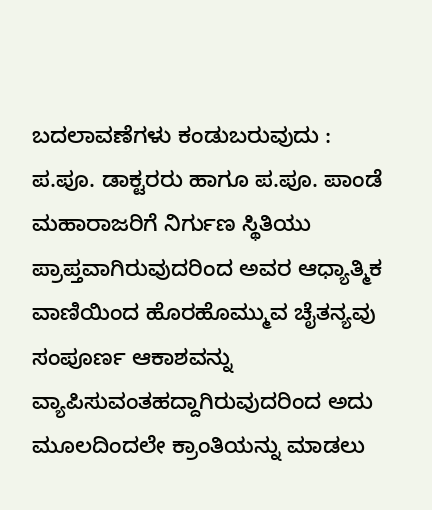ಬದಲಾವಣೆಗಳು ಕಂಡುಬರುವುದು : ಪ.ಪೂ. ಡಾಕ್ಟರರು ಹಾಗೂ ಪ.ಪೂ. ಪಾಂಡೆ ಮಹಾರಾಜರಿಗೆ ನಿರ್ಗುಣ ಸ್ಥಿತಿಯು ಪ್ರಾಪ್ತವಾಗಿರುವುದರಿಂದ ಅವರ ಆಧ್ಯಾತ್ಮಿಕ ವಾಣಿಯಿಂದ ಹೊರಹೊಮ್ಮುವ ಚೈತನ್ಯವು ಸಂಪೂರ್ಣ ಆಕಾಶವನ್ನು ವ್ಯಾಪಿಸುವಂತಹದ್ದಾಗಿರುವುದರಿಂದ ಅದು ಮೂಲದಿಂದಲೇ ಕ್ರಾಂತಿಯನ್ನು ಮಾಡಲು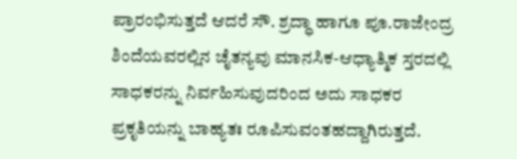ಪ್ರಾರಂಭಿಸುತ್ತದೆ ಆದರೆ ಸೌ. ಶ್ರದ್ಧಾ ಹಾಗೂ ಪೂ.ರಾಜೇಂದ್ರ ಶಿಂದೆಯವರಲ್ಲಿನ ಚೈತನ್ಯವು ಮಾನಸಿಕ-ಆಧ್ಯಾತ್ಮಿಕ ಸ್ತರದಲ್ಲಿ ಸಾಧಕರನ್ನು ನಿರ್ವಹಿಸುವುದರಿಂದ ಅದು ಸಾಧಕರ ಪ್ರಕೃತಿಯನ್ನು ಬಾಹ್ಯತಃ ರೂಪಿಸುವಂತಹದ್ದಾಗಿರುತ್ತದೆ.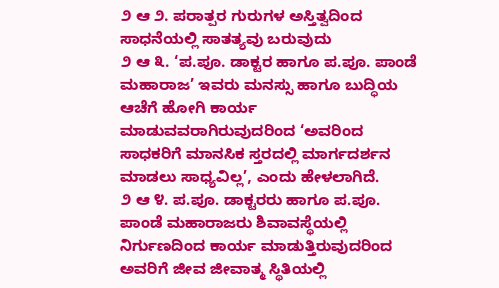೨ ಆ ೨. ಪರಾತ್ಪರ ಗುರುಗಳ ಅಸ್ತಿತ್ವದಿಂದ ಸಾಧನೆಯಲ್ಲಿ ಸಾತತ್ಯವು ಬರುವುದು
೨ ಆ ೩. ‘ಪ.ಪೂ. ಡಾಕ್ಟರ ಹಾಗೂ ಪ.ಪೂ. ಪಾಂಡೆ ಮಹಾರಾಜ’ ಇವರು ಮನಸ್ಸು ಹಾಗೂ ಬುದ್ಧಿಯ ಆಚೆಗೆ ಹೋಗಿ ಕಾರ್ಯ ಮಾಡುವವರಾಗಿರುವುದರಿಂದ ‘ಅವರಿಂದ ಸಾಧಕರಿಗೆ ಮಾನಸಿಕ ಸ್ತರದಲ್ಲಿ ಮಾರ್ಗದರ್ಶನ ಮಾಡಲು ಸಾಧ್ಯವಿಲ್ಲ’, ಎಂದು ಹೇಳಲಾಗಿದೆ.
೨ ಆ ೪. ಪ.ಪೂ. ಡಾಕ್ಟರರು ಹಾಗೂ ಪ.ಪೂ. ಪಾಂಡೆ ಮಹಾರಾಜರು ಶಿವಾವಸ್ಥೆಯಲ್ಲಿ ನಿರ್ಗುಣದಿಂದ ಕಾರ್ಯ ಮಾಡುತ್ತಿರುವುದರಿಂದ ಅವರಿಗೆ ಜೀವ ಜೀವಾತ್ಮ ಸ್ಥಿತಿಯಲ್ಲಿ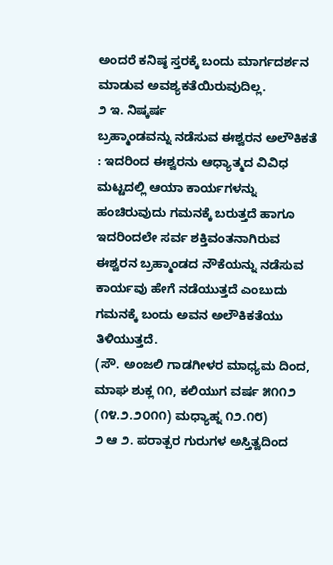ಅಂದರೆ ಕನಿಷ್ಠ ಸ್ತರಕ್ಕೆ ಬಂದು ಮಾರ್ಗದರ್ಶನ ಮಾಡುವ ಅವಶ್ಯಕತೆಯಿರುವುದಿಲ್ಲ.
೨ ಇ. ನಿಷ್ಕರ್ಷ
ಬ್ರಹ್ಮಾಂಡವನ್ನು ನಡೆಸುವ ಈಶ್ವರನ ಅಲೌಕಿಕತೆ : ಇದರಿಂದ ಈಶ್ವರನು ಆಧ್ಯಾತ್ಮದ ವಿವಿಧ ಮಟ್ಟದಲ್ಲಿ ಆಯಾ ಕಾರ್ಯಗಳನ್ನು ಹಂಚಿರುವುದು ಗಮನಕ್ಕೆ ಬರುತ್ತದೆ ಹಾಗೂ ಇದರಿಂದಲೇ ಸರ್ವ ಶಕ್ತಿವಂತನಾಗಿರುವ ಈಶ್ವರನ ಬ್ರಹ್ಮಾಂಡದ ನೌಕೆಯನ್ನು ನಡೆಸುವ ಕಾರ್ಯವು ಹೇಗೆ ನಡೆಯುತ್ತದೆ ಎಂಬುದು ಗಮನಕ್ಕೆ ಬಂದು ಅವನ ಅಲೌಕಿಕತೆಯು ತಿಳಿಯುತ್ತದೆ.
(ಸೌ. ಅಂಜಲಿ ಗಾಡಗೀಳರ ಮಾಧ್ಯಮ ದಿಂದ, ಮಾಘ ಶುಕ್ಲ ೧೧, ಕಲಿಯುಗ ವರ್ಷ ೫೧೧೨ (೧೪.೨.೨೦೧೧) ಮಧ್ಯಾಹ್ನ ೧೨.೧೮)
೨ ಆ ೨. ಪರಾತ್ಪರ ಗುರುಗಳ ಅಸ್ತಿತ್ವದಿಂದ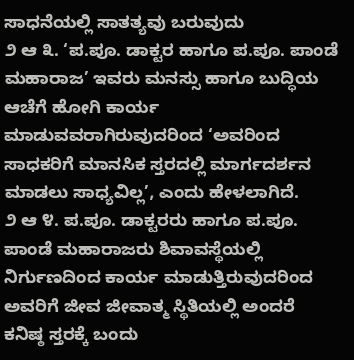ಸಾಧನೆಯಲ್ಲಿ ಸಾತತ್ಯವು ಬರುವುದು
೨ ಆ ೩. ‘ಪ.ಪೂ. ಡಾಕ್ಟರ ಹಾಗೂ ಪ.ಪೂ. ಪಾಂಡೆ ಮಹಾರಾಜ’ ಇವರು ಮನಸ್ಸು ಹಾಗೂ ಬುದ್ಧಿಯ ಆಚೆಗೆ ಹೋಗಿ ಕಾರ್ಯ ಮಾಡುವವರಾಗಿರುವುದರಿಂದ ‘ಅವರಿಂದ ಸಾಧಕರಿಗೆ ಮಾನಸಿಕ ಸ್ತರದಲ್ಲಿ ಮಾರ್ಗದರ್ಶನ ಮಾಡಲು ಸಾಧ್ಯವಿಲ್ಲ’, ಎಂದು ಹೇಳಲಾಗಿದೆ.
೨ ಆ ೪. ಪ.ಪೂ. ಡಾಕ್ಟರರು ಹಾಗೂ ಪ.ಪೂ. ಪಾಂಡೆ ಮಹಾರಾಜರು ಶಿವಾವಸ್ಥೆಯಲ್ಲಿ ನಿರ್ಗುಣದಿಂದ ಕಾರ್ಯ ಮಾಡುತ್ತಿರುವುದರಿಂದ ಅವರಿಗೆ ಜೀವ ಜೀವಾತ್ಮ ಸ್ಥಿತಿಯಲ್ಲಿ ಅಂದರೆ ಕನಿಷ್ಠ ಸ್ತರಕ್ಕೆ ಬಂದು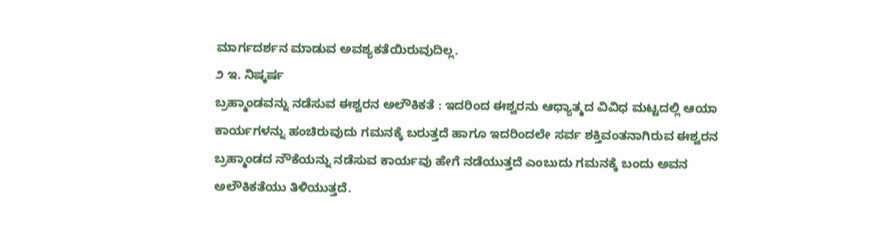ಮಾರ್ಗದರ್ಶನ ಮಾಡುವ ಅವಶ್ಯಕತೆಯಿರುವುದಿಲ್ಲ.
೨ ಇ. ನಿಷ್ಕರ್ಷ
ಬ್ರಹ್ಮಾಂಡವನ್ನು ನಡೆಸುವ ಈಶ್ವರನ ಅಲೌಕಿಕತೆ : ಇದರಿಂದ ಈಶ್ವರನು ಆಧ್ಯಾತ್ಮದ ವಿವಿಧ ಮಟ್ಟದಲ್ಲಿ ಆಯಾ ಕಾರ್ಯಗಳನ್ನು ಹಂಚಿರುವುದು ಗಮನಕ್ಕೆ ಬರುತ್ತದೆ ಹಾಗೂ ಇದರಿಂದಲೇ ಸರ್ವ ಶಕ್ತಿವಂತನಾಗಿರುವ ಈಶ್ವರನ ಬ್ರಹ್ಮಾಂಡದ ನೌಕೆಯನ್ನು ನಡೆಸುವ ಕಾರ್ಯವು ಹೇಗೆ ನಡೆಯುತ್ತದೆ ಎಂಬುದು ಗಮನಕ್ಕೆ ಬಂದು ಅವನ ಅಲೌಕಿಕತೆಯು ತಿಳಿಯುತ್ತದೆ.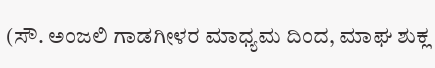(ಸೌ. ಅಂಜಲಿ ಗಾಡಗೀಳರ ಮಾಧ್ಯಮ ದಿಂದ, ಮಾಘ ಶುಕ್ಲ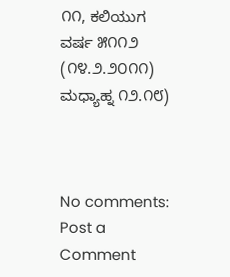೧೧, ಕಲಿಯುಗ ವರ್ಷ ೫೧೧೨ (೧೪.೨.೨೦೧೧) ಮಧ್ಯಾಹ್ನ ೧೨.೧೮)



No comments:
Post a Comment